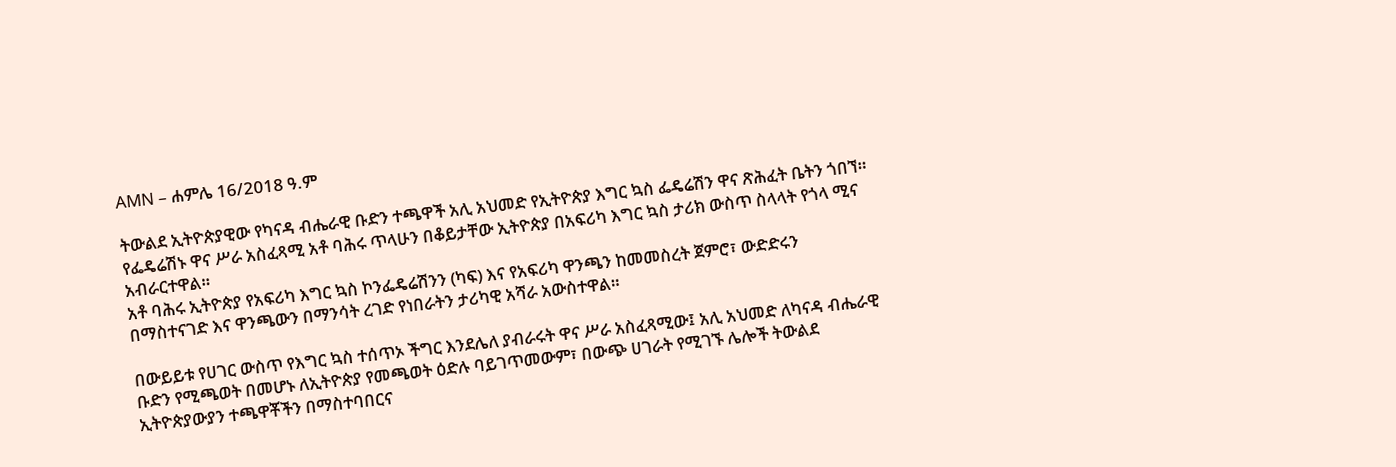AMN – ሐምሌ 16/2018 ዓ.ም

ትውልደ ኢትዮጵያዊው የካናዳ ብሔራዊ ቡድን ተጫዋች አሊ አህመድ የኢትዮጵያ እግር ኳስ ፌዴሬሽን ዋና ጽሕፈት ቤትን ጎበኘ።
የፌዴሬሽኑ ዋና ሥራ አስፈጻሚ አቶ ባሕሩ ጥላሁን በቆይታቸው ኢትዮጵያ በአፍሪካ እግር ኳስ ታሪክ ውስጥ ስላላት የጎላ ሚና አብራርተዋል።
አቶ ባሕሩ ኢትዮጵያ የአፍሪካ እግር ኳስ ኮንፌዴሬሽንን (ካፍ) እና የአፍሪካ ዋንጫን ከመመስረት ጀምሮ፣ ውድድሩን በማስተናገድ እና ዋንጫውን በማንሳት ረገድ የነበራትን ታሪካዊ አሻራ አውስተዋል።

በውይይቱ የሀገር ውስጥ የእግር ኳስ ተሰጥኦ ችግር እንደሌለ ያብራሩት ዋና ሥራ አስፈጻሚው፤ አሊ አህመድ ለካናዳ ብሔራዊ ቡድን የሚጫወት በመሆኑ ለኢትዮጵያ የመጫወት ዕድሉ ባይገጥመውም፣ በውጭ ሀገራት የሚገኙ ሌሎች ትውልደ ኢትዮጵያውያን ተጫዋቾችን በማስተባበርና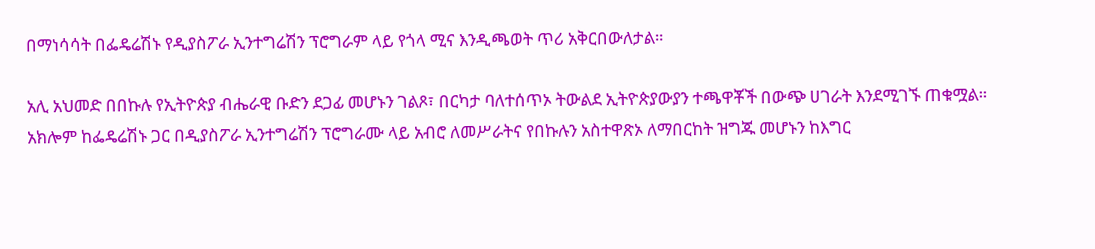በማነሳሳት በፌዴሬሽኑ የዲያስፖራ ኢንተግሬሽን ፕሮግራም ላይ የጎላ ሚና እንዲጫወት ጥሪ አቅርበውለታል።

አሊ አህመድ በበኩሉ የኢትዮጵያ ብሔራዊ ቡድን ደጋፊ መሆኑን ገልጾ፣ በርካታ ባለተሰጥኦ ትውልደ ኢትዮጵያውያን ተጫዋቾች በውጭ ሀገራት እንደሚገኙ ጠቁሟል።
አክሎም ከፌዴሬሽኑ ጋር በዲያስፖራ ኢንተግሬሽን ፕሮግራሙ ላይ አብሮ ለመሥራትና የበኩሉን አስተዋጽኦ ለማበርከት ዝግጁ መሆኑን ከእግር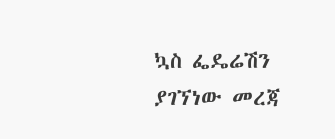ኳስ ፌዴሬሽን ያገኘነው መረጃ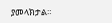ያመላክታል።